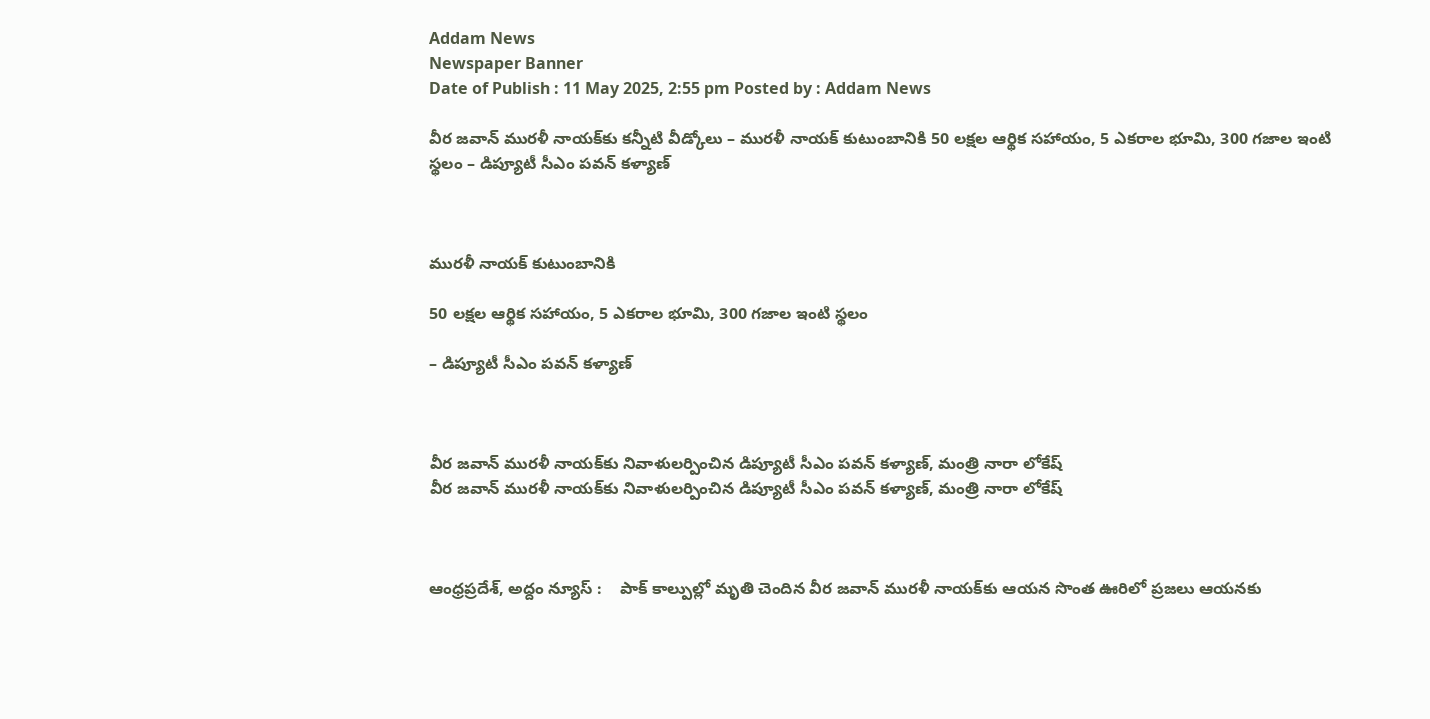Addam News
Newspaper Banner
Date of Publish : 11 May 2025, 2:55 pm Posted by : Addam News

వీర జ‌వాన్ ముర‌ళీ నాయ‌క్‌కు క‌న్నీటి వీడ్కోలు – ముర‌ళీ నాయ‌క్ కుటుంబానికి 50 ల‌క్ష‌ల ఆర్థిక స‌హాయం, 5 ఎక‌రాల భూమి, 300 గ‌జాల ఇంటి స్థ‌లం – డిప్యూటీ సీఎం పవన్ కళ్యాణ్



ముర‌ళీ నాయ‌క్ కుటుంబానికి

50 ల‌క్ష‌ల ఆర్థిక స‌హాయం, 5 ఎక‌రాల భూమి, 300 గ‌జాల ఇంటి స్థ‌లం

– డిప్యూటీ సీఎం పవన్ కళ్యాణ్



వీర జవాన్ మురళీ నాయక్‌కు నివాళులర్పించిన డిప్యూటీ సీఎం పవన్ కళ్యాణ్, మంత్రి నారా లోకేష్
వీర జవాన్ మురళీ నాయక్‌కు నివాళులర్పించిన డిప్యూటీ సీఎం పవన్ కళ్యాణ్, మంత్రి నారా లోకేష్



ఆంధ్రప్ర‌దేశ్‌, అద్దం న్యూస్ :    పాక్ కాల్పుల్లో మృతి చెందిన వీర జవాన్ మురళీ నాయక్‌కు ఆయన సొంత ఊరిలో ప్ర‌జ‌లు ఆయ‌న‌కు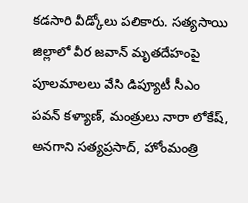కడసారి వీడ్కోలు పలికారు. సత్యసాయి జిల్లాలో వీర జవాన్ మృతదేహంపై పూలమాలలు వేసి డిప్యూటీ సీఎం పవన్ కళ్యాణ్, మంత్రులు నారా లోకేష్, అనగాని సత్యప్రసాద్, హోంమంత్రి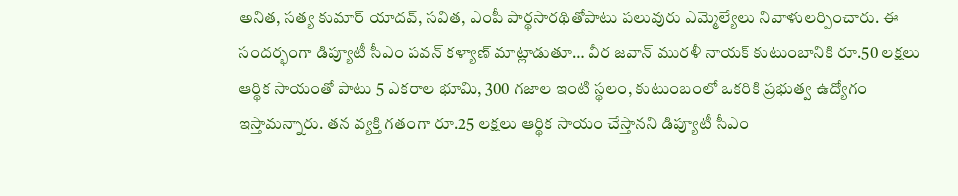అనిత, సత్య కుమార్ యాదవ్, సవిత, ఎంపీ పార్థసారథితోపాటు పలువురు ఎమ్మెల్యేలు నివాళులర్పించారు. ఈ సందర్భంగా డిప్యూటీ సీఎం పవన్ కళ్యాణ్ మాట్లాడుతూ… వీర జవాన్ మురళీ నాయక్ కుటుంబానికి రూ.50 లక్షలు ఆర్థిక సాయంతో పాటు 5 ఎకరాల భూమి, 300 గజాల ఇంటి స్థలం, కుటుంబంలో ఒకరికి ప్రభుత్వ ఉద్యోగం ఇస్తామన్నారు. తన వ్యక్తి గతంగా రూ.25 లక్షలు ఆర్థిక సాయం చేస్తానని డిప్యూటీ సీఎం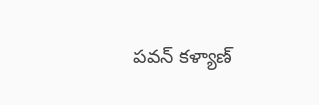పవన్ కళ్యాణ్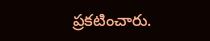ప్రకటించారు.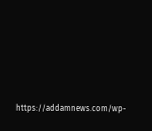https://addamnews.com/wp-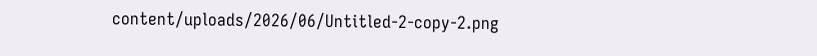content/uploads/2026/06/Untitled-2-copy-2.png